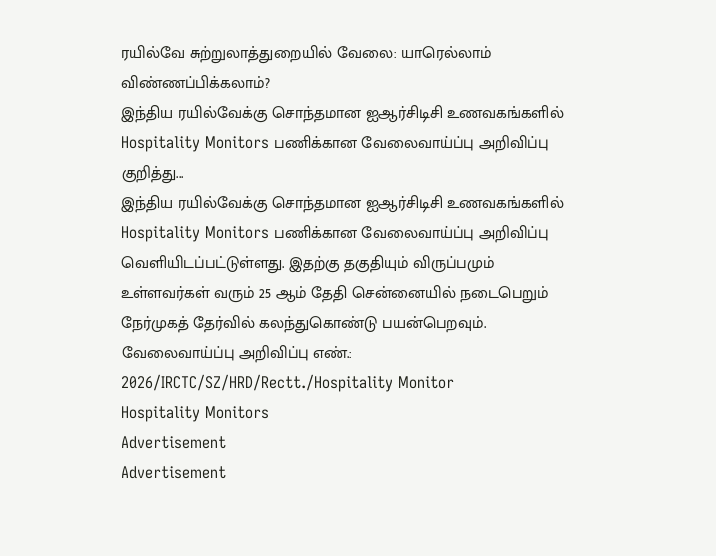ரயில்வே சுற்றுலாத்துறையில் வேலை: யாரெல்லாம் விண்ணப்பிக்கலாம்?
இந்திய ரயில்வேக்கு சொந்தமான ஐஆர்சிடிசி உணவகங்களில் Hospitality Monitors பணிக்கான வேலைவாய்ப்பு அறிவிப்பு குறித்து...
இந்திய ரயில்வேக்கு சொந்தமான ஐஆர்சிடிசி உணவகங்களில் Hospitality Monitors பணிக்கான வேலைவாய்ப்பு அறிவிப்பு வெளியிடப்பட்டுள்ளது. இதற்கு தகுதியும் விருப்பமும் உள்ளவர்கள் வரும் 25 ஆம் தேதி சென்னையில் நடைபெறும் நேர்முகத் தேர்வில் கலந்துகொண்டு பயன்பெறவும்.
வேலைவாய்ப்பு அறிவிப்பு எண்.: 2026/IRCTC/SZ/HRD/Rectt./Hospitality Monitor
Hospitality Monitors
Advertisement
Advertisement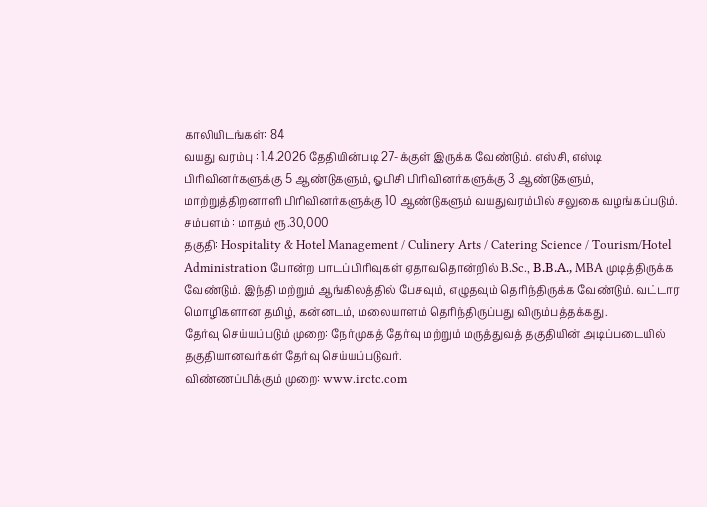காலியிடங்கள்: 84
வயது வரம்பு : 1.4.2026 தேதியின்படி 27-க்குள் இருக்க வேண்டும். எஸ்சி, எஸ்டி பிரிவினர்களுக்கு 5 ஆண்டுகளும், ஓபிசி பிரிவினர்களுக்கு 3 ஆண்டுகளும், மாற்றுத்திறனாளி பிரிவினர்களுக்கு 10 ஆண்டுகளும் வயதுவரம்பில் சலுகை வழங்கப்படும்.
சம்பளம் : மாதம் ரூ.30,000
தகுதி: Hospitality & Hotel Management / Culinery Arts / Catering Science / Tourism/Hotel Administration போன்ற பாடப்பிரிவுகள் ஏதாவதொன்றில் B.Sc., Β.Β.Α., MBA முடித்திருக்க வேண்டும். இந்தி மற்றும் ஆங்கிலத்தில் பேசவும், எழுதவும் தெரிந்திருக்க வேண்டும். வட்டார மொழிகளான தமிழ், கன்னடம், மலையாளம் தெரிந்திருப்பது விரும்பத்தக்கது.
தேர்வு செய்யப்படும் முறை: நேர்முகத் தேர்வு மற்றும் மருத்துவத் தகுதியின் அடிப்படையில் தகுதியானவர்கள் தேர்வு செய்யப்படுவர்.
விண்ணப்பிக்கும் முறை: www.irctc.com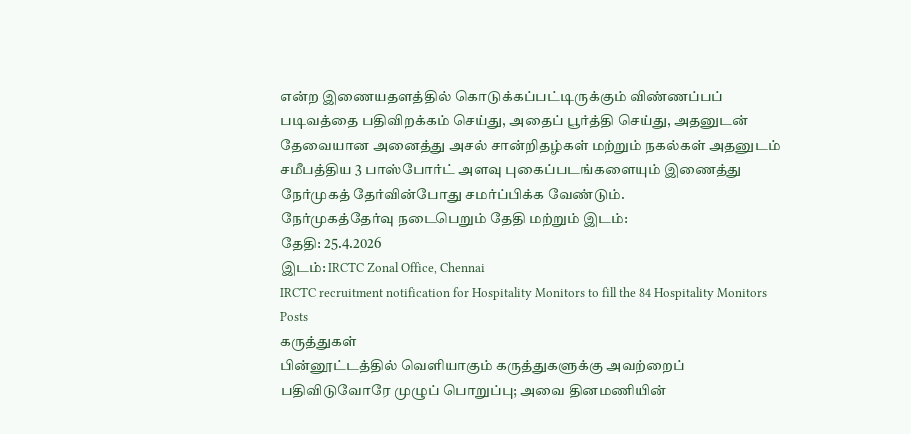என்ற இணையதளத்தில் கொடுக்கப்பட்டிருக்கும் விண்ணப்பப் படிவத்தை பதிவிறக்கம் செய்து, அதைப் பூர்த்தி செய்து, அதனுடன் தேவையான அனைத்து அசல் சான்றிதழ்கள் மற்றும் நகல்கள் அதனுடம் சமீபத்திய 3 பாஸ்போர்ட் அளவு புகைப்படங்களையும் இணைத்து நேர்முகத் தேர்வின்போது சமர்ப்பிக்க வேண்டும்.
நேர்முகத்தேர்வு நடைபெறும் தேதி மற்றும் இடம்:
தேதி: 25.4.2026
இடம்: IRCTC Zonal Office, Chennai
IRCTC recruitment notification for Hospitality Monitors to fill the 84 Hospitality Monitors Posts
கருத்துகள்
பின்னூட்டத்தில் வெளியாகும் கருத்துகளுக்கு அவற்றைப் பதிவிடுவோரே முழுப் பொறுப்பு; அவை தினமணியின்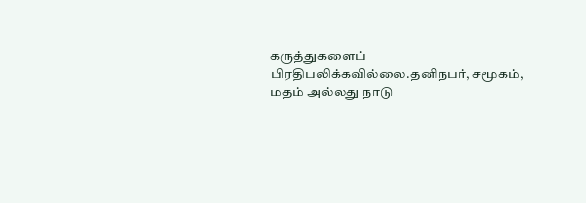கருத்துகளைப் பிரதிபலிக்கவில்லை.தனிநபர், சமூகம், மதம் அல்லது நாடு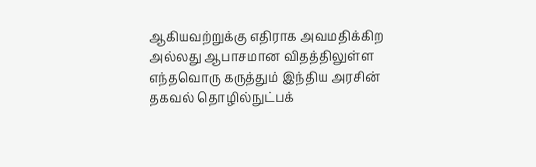ஆகியவற்றுக்கு எதிராக அவமதிக்கிற அல்லது ஆபாசமான விதத்திலுள்ள எந்தவொரு கருத்தும் இந்திய அரசின் தகவல் தொழில்நுட்பக்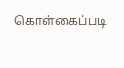கொள்கைப்படி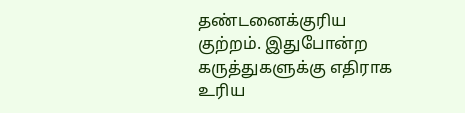தண்டனைக்குரிய குற்றம். இதுபோன்ற கருத்துகளுக்கு எதிராக உரிய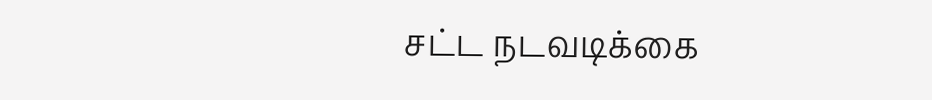சட்ட நடவடிக்கை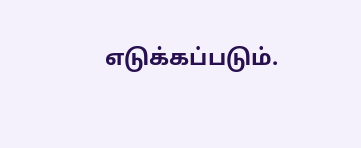எடுக்கப்படும்.